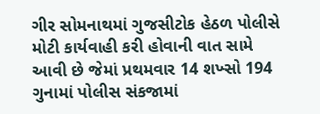ગીર સોમનાથમાં ગુજસીટોક હેઠળ પોલીસે મોટી કાર્યવાહી કરી હોવાની વાત સામે આવી છે જેમાં પ્રથમવાર 14 શખ્સો 194 ગુનામાં પોલીસ સંકજામાં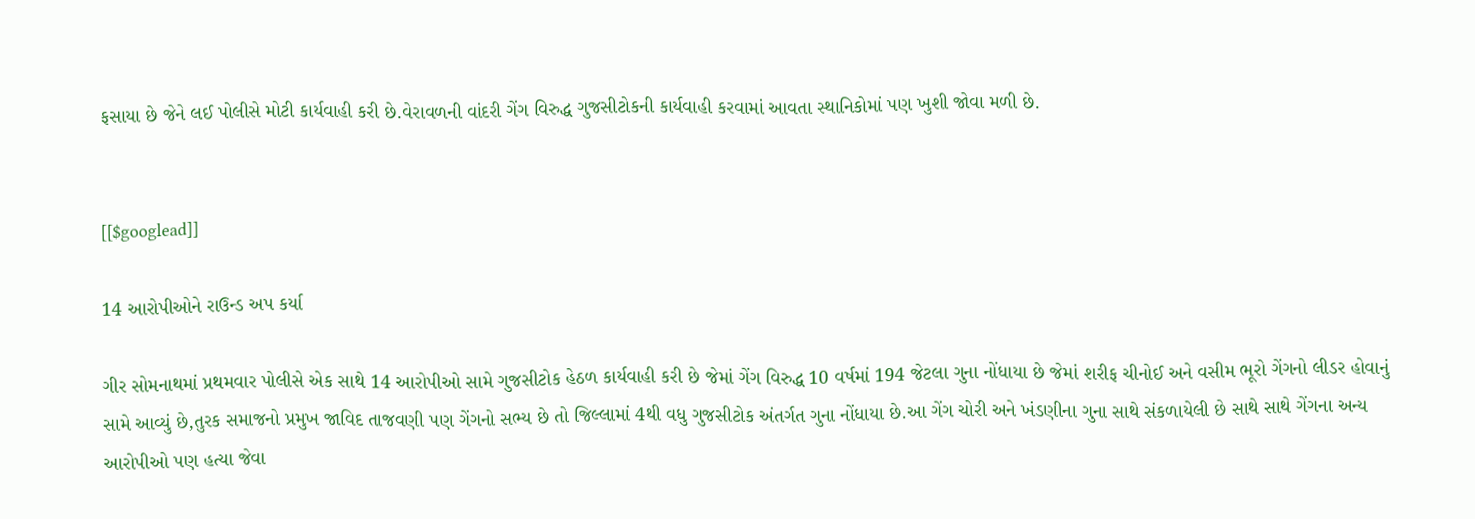ફસાયા છે જેને લઈ પોલીસે મોટી કાર્યવાહી કરી છે.વેરાવળની વાંદરી ગેંગ વિરુદ્ધ ગુજસીટોકની કાર્યવાહી કરવામાં આવતા સ્થાનિકોમાં પણ ખુશી જોવા મળી છે.


[[$googlead]]

14 આરોપીઓને રાઉન્ડ અપ કર્યા

ગીર સોમનાથમાં પ્રથમવાર પોલીસે એક સાથે 14 આરોપીઓ સામે ગુજસીટોક હેઠળ કાર્યવાહી કરી છે જેમાં ગેંગ વિરુદ્ધ 10 વર્ષમાં 194 જેટલા ગુના નોંધાયા છે જેમાં શરીફ ચીનોઈ અને વસીમ ભૂરો ગેંગનો લીડર હોવાનું સામે આવ્યું છે,તુરક સમાજનો પ્રમુખ જાવિદ તાજવણી પણ ગેંગનો સભ્ય છે તો જિલ્લામાં 4થી વધુ ગુજસીટોક અંતર્ગત ગુના નોંધાયા છે.આ ગેંગ ચોરી અને ખંડણીના ગુના સાથે સંકળાયેલી છે સાથે સાથે ગેંગના અન્ય આરોપીઓ પણ હત્યા જેવા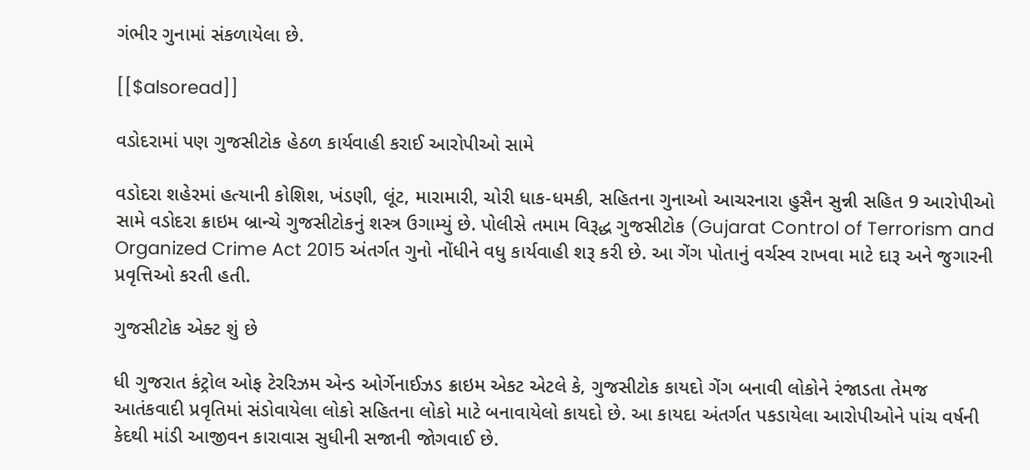ગંભીર ગુનામાં સંકળાયેલા છે.

[[$alsoread]]

વડોદરામાં પણ ગુજસીટોક હેઠળ કાર્યવાહી કરાઈ આરોપીઓ સામે

વડોદરા શહેરમાં હત્યાની કોશિશ, ખંડણી, લૂંટ, મારામારી, ચોરી ધાક-ધમકી, સહિતના ગુનાઓ આચરનારા હુસૈન સુન્ની સહિત 9 આરોપીઓ સામે વડોદરા ક્રાઇમ બ્રાન્ચે ગુજસીટોકનું શસ્ત્ર ઉગામ્યું છે. પોલીસે તમામ વિરૂદ્ધ ગુજસીટોક (Gujarat Control of Terrorism and Organized Crime Act 2015 અંતર્ગત ગુનો નોંધીને વધુ કાર્યવાહી શરૂ કરી છે. આ ગેંગ પોતાનું વર્ચસ્વ રાખવા માટે દારૂ અને જુગારની પ્રવૃત્તિઓ કરતી હતી.

ગુજસીટોક એક્ટ શું છે

ધી ગુજરાત કંટ્રોલ ઓફ ટેરરિઝમ એન્ડ ઓર્ગેનાઈઝડ ક્રાઇમ એકટ એટલે કે, ગુજસીટોક કાયદો ગેંગ બનાવી લોકોને રંજાડતા તેમજ આતંકવાદી પ્રવૃતિમાં સંડોવાયેલા લોકો સહિતના લોકો માટે બનાવાયેલો કાયદો છે. આ કાયદા અંતર્ગત પકડાયેલા આરોપીઓને પાંચ વર્ષની કેદથી માંડી આજીવન કારાવાસ સુધીની સજાની જોગવાઈ છે.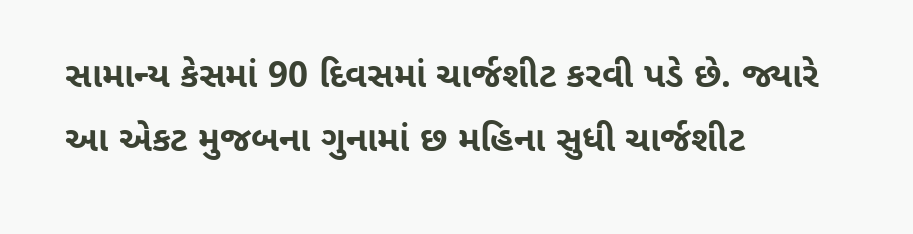સામાન્ય કેસમાં 90 દિવસમાં ચાર્જશીટ કરવી પડે છે. જ્યારે આ એકટ મુજબના ગુનામાં છ મહિના સુધી ચાર્જશીટ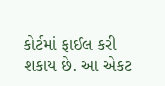કોર્ટમાં ફાઈલ કરી શકાય છે. આ એકટ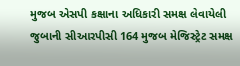મુજબ એસપી કક્ષાના અધિકારી સમક્ષ લેવાયેલી જુબાની સીઆરપીસી 164 મુજબ મેજિસ્ટ્રેટ સમક્ષ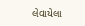લેવાયેલા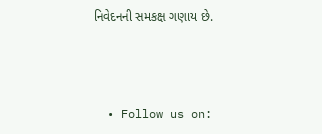નિવેદનની સમકક્ષ ગણાય છે.



  • Follow us on: